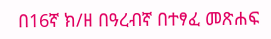በ16ኛ ክ/ዘ በዓረብኛ በተፃፈ መጽሐፍ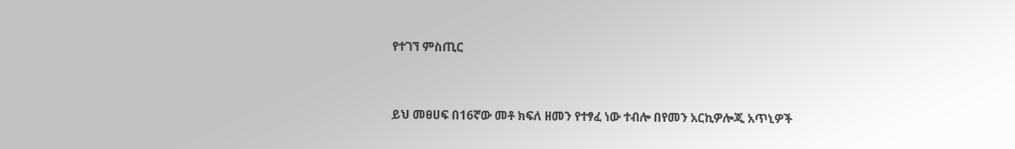የተገኘ ምስጢር


ይህ መፀሀፍ በ16ኛው መቶ ክፍለ ዘመን የተፃፈ ነው ተብሎ በየመን አርኪዎሎጂ አጥኒዎች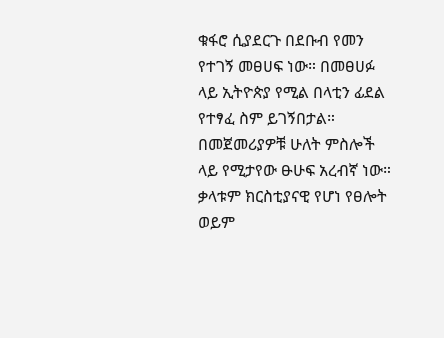ቁፋሮ ሲያደርጉ በደቡብ የመን የተገኝ መፀሀፍ ነው። በመፀሀፉ ላይ ኢትዮጵያ የሚል በላቲን ፊደል የተፃፈ ስም ይገኝበታል።  በመጀመሪያዎቹ ሁለት ምስሎች ላይ የሚታየው ፁሁፍ አረብኛ ነው። ቃላቱም ክርስቲያናዊ የሆነ የፀሎት ወይም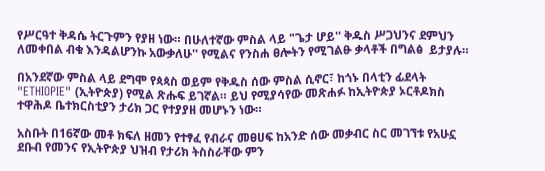የሥርዓተ ቅዳሴ ትርጉምን የያዘ ነው። በሁለተኛው ምስል ላይ "ጌታ ሆይ'' ቅዱስ ሥጋህንና ደምህን ለመቀበል ብቁ እንዳልሆንኩ አውቃለሁ'' የሚልና የንስሐ ፀሎትን የሚገልፁ ቃላቶች በግልፅ  ይታያሉ።

በአንደኛው ምስል ላይ ደግሞ የጳጳስ ወይም የቅዱስ ሰው ምስል ሲኖር፣ ከጎኑ በላቲን ፊደላት "ETHIOPIE" (ኢትዮጵያ) የሚል ጽሑፍ ይገኛል። ይህ የሚያሳየው መጽሐፉ ከኢትዮጵያ ኦርቶዶክስ ተዋሕዶ ቤተክርስቲያን ታሪክ ጋር የተያያዘ መሆኑን ነው።

አስቡት በ16ኛው መቶ ክፍለ ዘመን የተፃፈ የብራና መፀሀፍ ከአንድ ሰው መቃብር ስር መገኘቱ የአሁኗ ደቡብ የመንና የኢትዮጵያ ህዝብ የታሪክ ትስስራቸው ምን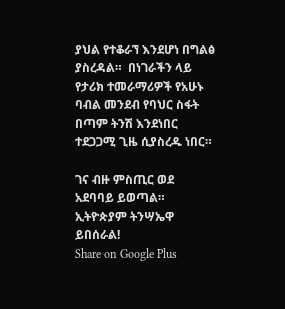ያህል የተቆራኘ እንደሆነ በግልፅ ያስረዳል።  በነገራችን ላይ የታሪክ ተመራማሪዎች የአሁኑ ባብል መንደብ የባህር ስፋት በጣም ትንሽ እንደነበር ተደጋጋሚ ጊዜ ሲያስረዱ ነበር።

ገና ብዙ ምስጢር ወደ አደባባይ ይወጣል። ኢትዮጵያም ትንሣኤዋ ይበሰራል!
Share on Google Plus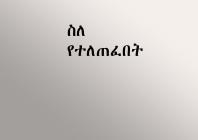ስለ የተለጠፈበት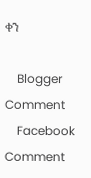ቀን

    Blogger Comment
    Facebook Comment